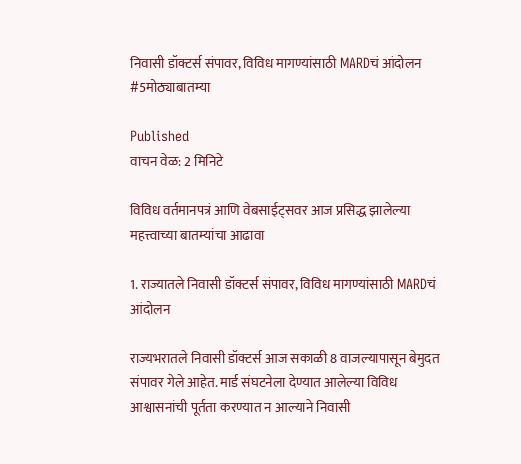निवासी डॉक्टर्स संपावर, विविध मागण्यांसाठी MARDचं आंदोलन #5मोठ्याबातम्या

Published
वाचन वेळ: 2 मिनिटे

विविध वर्तमानपत्रं आणि वेबसाईट्सवर आज प्रसिद्ध झालेल्या महत्त्वाच्या बातम्यांचा आढावा

1. राज्यातले निवासी डॉक्टर्स संपावर, विविध मागण्यांसाठी MARDचं आंदोलन

राज्यभरातले निवासी डॉक्टर्स आज सकाळी 8 वाजल्यापासून बेमुदत संपावर गेले आहेत. मार्ड संघटनेला देण्यात आलेल्या विविध आश्वासनांची पूर्तता करण्यात न आल्याने निवासी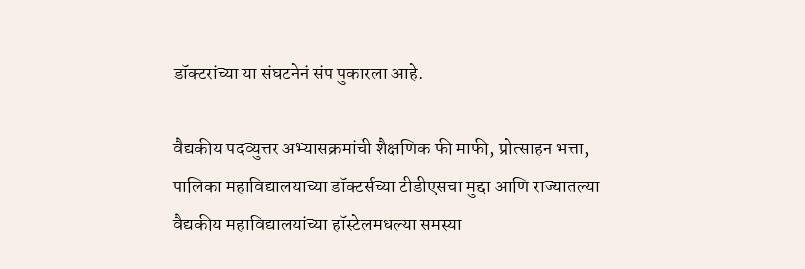डॉक्टरांच्या या संघटनेनं संप पुकारला आहे.

वैद्यकीय पदव्युत्तर अभ्यासक्रमांची शैक्षणिक फी माफी, प्रोत्साहन भत्ता, पालिका महाविद्यालयाच्या डॉक्टर्सच्या टीडीएसचा मुद्दा आणि राज्यातल्या वैद्यकीय महाविद्यालयांच्या हॉस्टेलमधल्या समस्या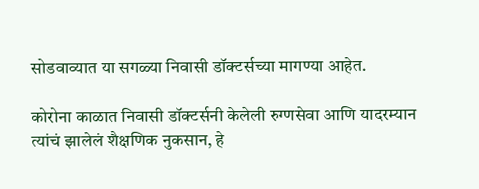सोडवाव्यात या सगळ्या निवासी डॉक्टर्सच्या मागण्या आहेत.

कोरोना काळात निवासी डॉक्टर्सनी केलेली रुग्णसेवा आणि यादरम्यान त्यांचं झालेलं शैक्षणिक नुकसान, हे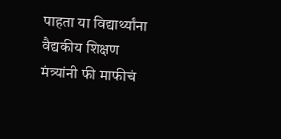पाहता या विद्यार्थ्यांना वैद्यकीय शिक्षण मंत्र्यांनी फी माफीचं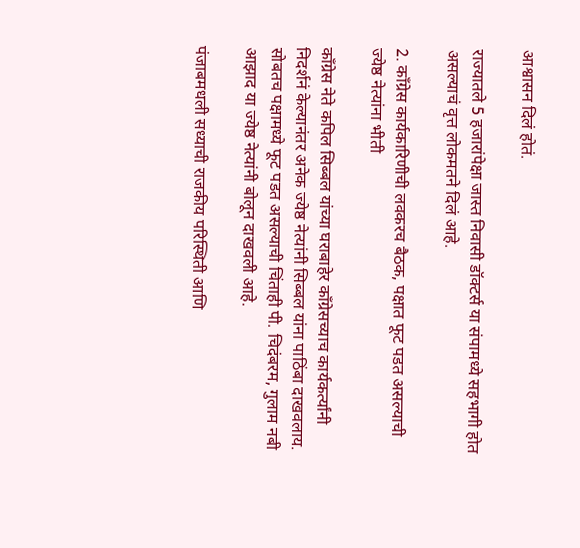आश्वासन दिलं होतं.

राज्यातले 5 हजारांपेक्षा जास्त निवासी डॉक्टर्स या संपामध्ये सहभागी होत असल्याचं वृत्त लोकमतने दिलं आहे.

2. कॉंग्रेस कार्यकारिणीची लवकरच बैठक, पक्षात फूट पडत असल्याची ज्येष्ठ नेत्यांना भीती

काँग्रेस नेते कपिल सिब्बल यांच्या घराबाहेर काँग्रेसच्याच कार्यकर्त्यांनी निदर्शनं केल्यानंतर अनेक ज्येष्ठ नेत्यांनी सिब्बल यांना पाठिंबा दाखवलाय. सोबतच पक्षामध्ये फूट पडत असल्याची चिंताही पी. चिदंबरम, गुलाम नबी आझाद या ज्येष्ठ नेत्यांनी बोलून दाखवली आहे.

पंजाबमधली सध्याची राजकीय परिस्थिती आणि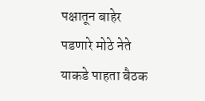पक्षातून बाहेर पडणारे मोठे नेते याकडे पाहता बैठक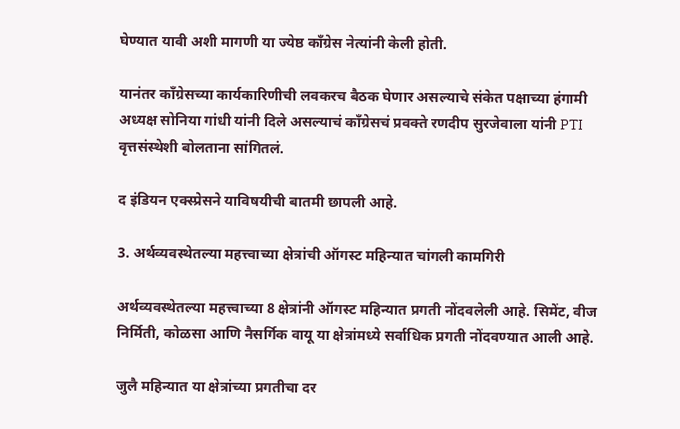घेण्यात यावी अशी मागणी या ज्येष्ठ काँग्रेस नेत्यांनी केली होती.

यानंतर काँग्रेसच्या कार्यकारिणीची लवकरच बैठक घेणार असल्याचे संकेत पक्षाच्या हंगामी अध्यक्ष सोनिया गांधी यांनी दिले असल्याचं काँग्रेसचं प्रवक्ते रणदीप सुरजेवाला यांनी PTI वृत्तसंस्थेशी बोलताना सांगितलं.

द इंडियन एक्स्प्रेसने याविषयीची बातमी छापली आहे.

3. अर्थव्यवस्थेतल्या महत्त्वाच्या क्षेत्रांची ऑगस्ट महिन्यात चांगली कामगिरी

अर्थव्यवस्थेतल्या महत्त्वाच्या 8 क्षेत्रांनी ऑगस्ट महिन्यात प्रगती नोंदवलेली आहे. सिमेंट, वीज निर्मिती, कोळसा आणि नैसर्गिक वायू या क्षेत्रांमध्ये सर्वाधिक प्रगती नोंदवण्यात आली आहे.

जुलै महिन्यात या क्षेत्रांच्या प्रगतीचा दर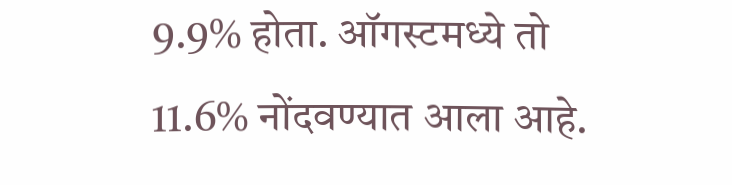9.9% होता. ऑगस्टमध्ये तो 11.6% नोंदवण्यात आला आहे.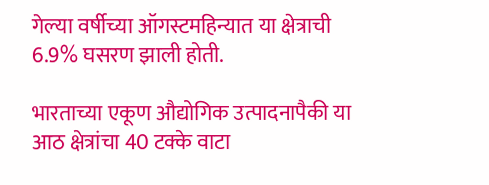गेल्या वर्षीच्या ऑगस्टमहिन्यात या क्षेत्राची 6.9% घसरण झाली होती.

भारताच्या एकूण औद्योगिक उत्पादनापैकी या आठ क्षेत्रांचा 40 टक्के वाटा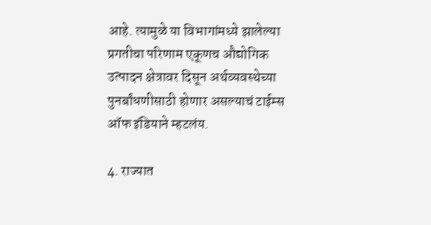आहे. त्यामुळे या विभागांमध्ये झालेल्या प्रगतीचा परिणाम एकूणच औद्योगिक उत्पादन क्षेत्रावर दिसून अर्थव्यवस्थेच्या पुनर्बांधणीसाठी होणार असल्याचं टाईम्स ऑफ इंडियाने म्हटलंय.

4. राज्यात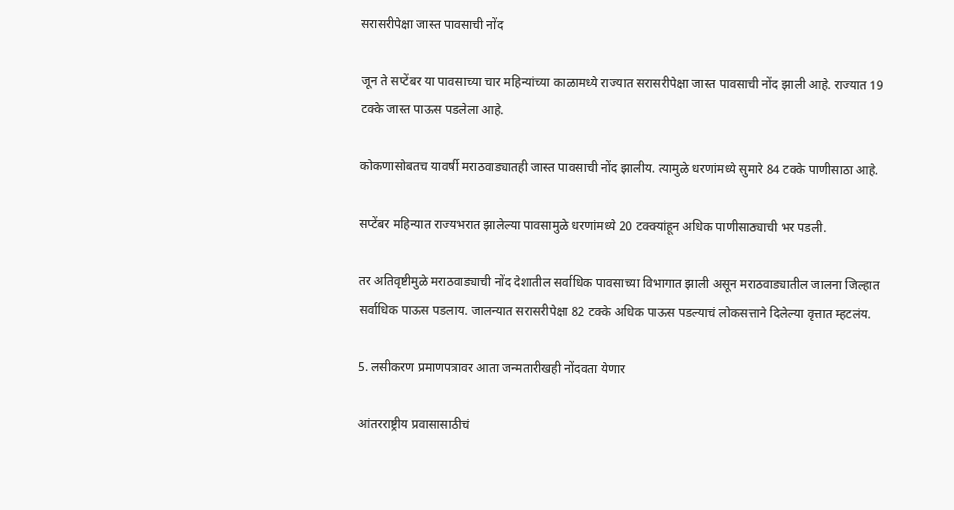सरासरीपेक्षा जास्त पावसाची नोंद

जून ते सप्टेंबर या पावसाच्या चार महिन्यांच्या काळामध्ये राज्यात सरासरीपेक्षा जास्त पावसाची नोंद झाली आहे. राज्यात 19 टक्के जास्त पाऊस पडलेला आहे.

कोकणासोबतच यावर्षी मराठवाड्यातही जास्त पावसाची नोंद झालीय. त्यामुळे धरणांमध्ये सुमारे 84 टक्के पाणीसाठा आहे.

सप्टेंबर महिन्यात राज्यभरात झालेल्या पावसामुळे धरणांमध्ये 20 टक्क्यांहून अधिक पाणीसाठ्याची भर पडली.

तर अतिवृष्टीमुळे मराठवाड्याची नोंद देशातील सर्वाधिक पावसाच्या विभागात झाली असून मराठवाड्यातील जालना जिल्हात सर्वाधिक पाऊस पडलाय. जालन्यात सरासरीपेक्षा 82 टक्के अधिक पाऊस पडल्याचं लोकसत्ताने दिलेल्या वृत्तात म्हटलंय.

5. लसीकरण प्रमाणपत्रावर आता जन्मतारीखही नोंदवता येणार

आंतरराष्ट्रीय प्रवासासाठीचं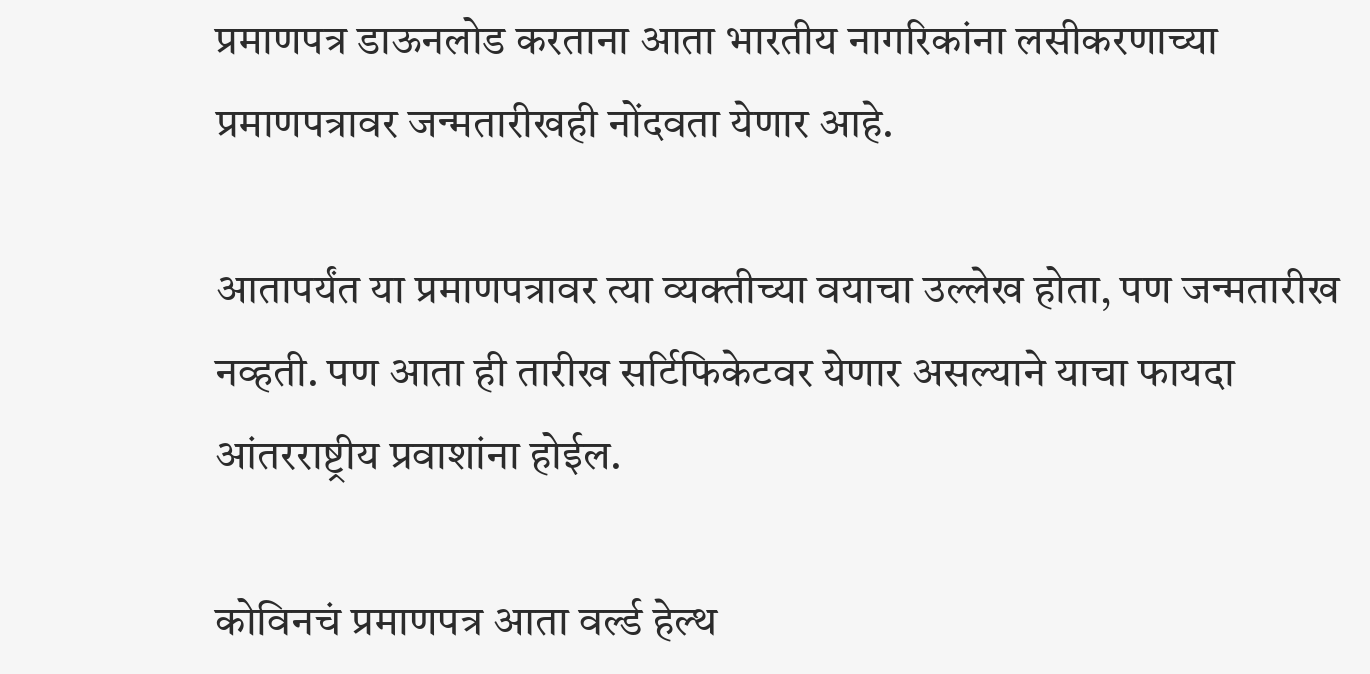प्रमाणपत्र डाऊनलोड करताना आता भारतीय नागरिकांना लसीकरणाच्या प्रमाणपत्रावर जन्मतारीखही नोंदवता येणार आहे.

आतापर्यंत या प्रमाणपत्रावर त्या व्यक्तीच्या वयाचा उल्लेख होता, पण जन्मतारीख नव्हती. पण आता ही तारीख सर्टिफिकेटवर येणार असल्याने याचा फायदा आंतरराष्ट्रीय प्रवाशांना होईल.

कोविनचं प्रमाणपत्र आता वर्ल्ड हेल्थ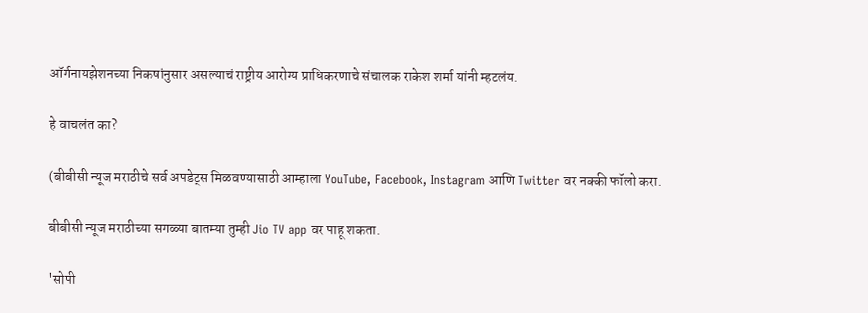ऑर्गनायझेशनच्या निकषांनुसार असल्याचं राष्ट्रीय आरोग्य प्राधिकरणाचे संचालक राकेश शर्मा यांनी म्हटलंय.

हे वाचलंत का?

(बीबीसी न्यूज मराठीचे सर्व अपडेट्स मिळवण्यासाठी आम्हाला YouTube, Facebook, Instagram आणि Twitter वर नक्की फॉलो करा.

बीबीसी न्यूज मराठीच्या सगळ्या बातम्या तुम्ही Jio TV app वर पाहू शकता.

'सोपी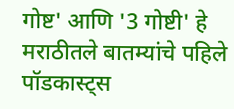गोष्ट' आणि '3 गोष्टी' हे मराठीतले बातम्यांचे पहिले पॉडकास्ट्स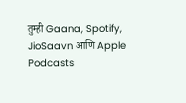तुम्ही Gaana, Spotify, JioSaavn आणि Apple Podcasts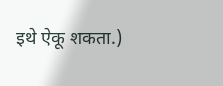इथे ऐकू शकता.)